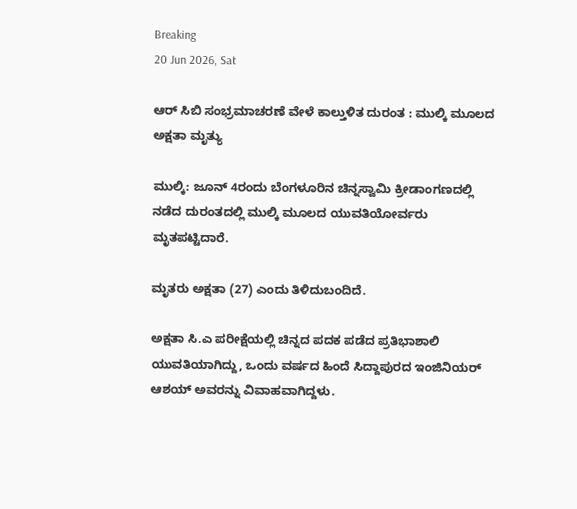Breaking
20 Jun 2026, Sat

ಆರ್ ಸಿಬಿ ಸಂಭ್ರಮಾಚರಣೆ ವೇಳೆ ಕಾಲ್ತುಳಿತ ದುರಂತ : ಮುಲ್ಕಿ ಮೂಲದ ಅಕ್ಷತಾ ಮೃತ್ಯು

ಮುಲ್ಕಿ: ಜೂನ್‌ 4ರಂದು ಬೆಂಗಳೂರಿನ ಚಿನ್ನಸ್ವಾಮಿ ಕ್ರೀಡಾಂಗಣದಲ್ಲಿ ನಡೆದ ದುರಂತದಲ್ಲಿ ಮುಲ್ಕಿ ಮೂಲದ ಯುವತಿಯೋರ್ವರು ಮೃತಪಟ್ಟಿದಾರೆ.

ಮೃತರು ಅಕ್ಷತಾ (27) ಎಂದು ತಿಳಿದುಬಂದಿದೆ.

ಅಕ್ಷತಾ ಸಿ.ಎ ಪರೀಕ್ಷೆಯಲ್ಲಿ ಚಿನ್ನದ ಪದಕ ಪಡೆದ ಪ್ರತಿಭಾಶಾಲಿ ಯುವತಿಯಾಗಿದ್ದು, ಒಂದು ವರ್ಷದ ಹಿಂದೆ ಸಿದ್ದಾಪುರದ ಇಂಜಿನಿಯರ್ ಆಶಯ್ ಅವರನ್ನು ವಿವಾಹವಾಗಿದ್ದಳು.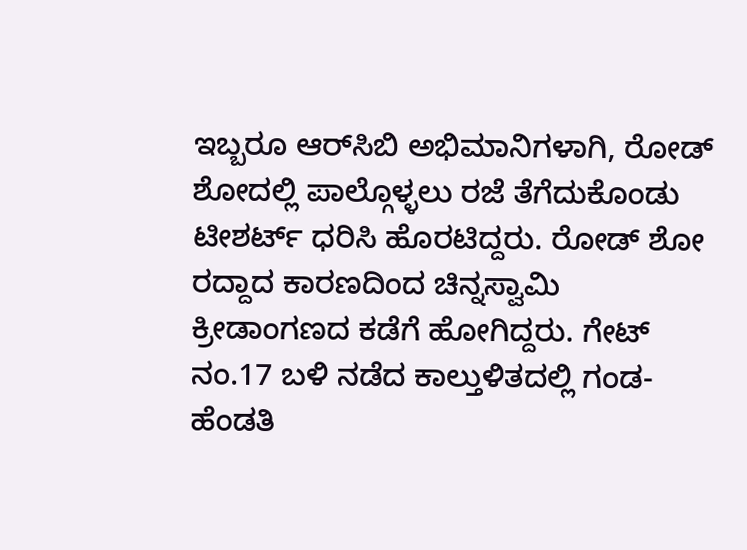ಇಬ್ಬರೂ ಆರ್‌ಸಿಬಿ ಅಭಿಮಾನಿಗಳಾಗಿ, ರೋಡ್‌ ಶೋದಲ್ಲಿ ಪಾಲ್ಗೊಳ್ಳಲು ರಜೆ ತೆಗೆದುಕೊಂಡು ಟೀಶರ್ಟ್ ಧರಿಸಿ ಹೊರಟಿದ್ದರು. ರೋಡ್ ಶೋ ರದ್ದಾದ ಕಾರಣದಿಂದ ಚಿನ್ನಸ್ವಾಮಿ ಕ್ರೀಡಾಂಗಣದ ಕಡೆಗೆ ಹೋಗಿದ್ದರು. ಗೇಟ್ ನಂ.17 ಬಳಿ ನಡೆದ ಕಾಲ್ತುಳಿತದಲ್ಲಿ ಗಂಡ-ಹೆಂಡತಿ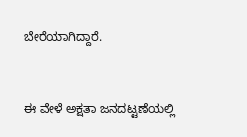ಬೇರೆಯಾಗಿದ್ದಾರೆ.


ಈ ವೇಳೆ ಅಕ್ಷತಾ ಜನದಟ್ಟಣೆಯಲ್ಲಿ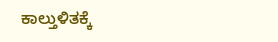ಕಾಲ್ತುಳಿತಕ್ಕೆ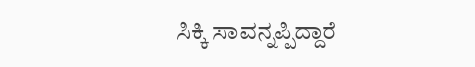ಸಿಕ್ಕಿ ಸಾವನ್ನಪ್ಪಿದ್ದಾರೆ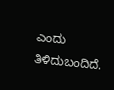ಎಂದು ತಿಳಿದುಬಂದಿದೆ.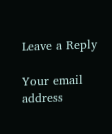Leave a Reply

Your email address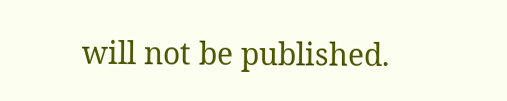will not be published.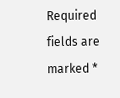Required fields are marked *